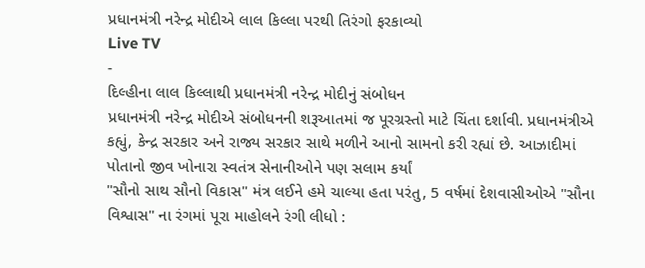પ્રધાનમંત્રી નરેન્દ્ર મોદીએ લાલ કિલ્લા પરથી તિરંગો ફરકાવ્યો
Live TV
-
દિલ્હીના લાલ કિલ્લાથી પ્રધાનમંત્રી નરેન્દ્ર મોદીનું સંબોધન
પ્રધાનમંત્રી નરેન્દ્ર મોદીએ સંબોધનની શરૂઆતમાં જ પૂરગ્રસ્તો માટે ચિંતા દર્શાવી. પ્રધાનમંત્રીએ કહ્યું, કેન્દ્ર સરકાર અને રાજ્ય સરકાર સાથે મળીને આનો સામનો કરી રહ્યાં છે. આઝાદીમાં પોતાનો જીવ ખોનારા સ્વતંત્ર સેનાનીઓને પણ સલામ કર્યાં
"સૌનો સાથ સૌનો વિકાસ" મંત્ર લઈને હમે ચાલ્યા હતા પરંતુ, 5 વર્ષમાં દેશવાસીઓએ "સૌના વિશ્વાસ" ના રંગમાં પૂરા માહોલને રંગી લીધો :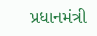પ્રધાનમંત્રી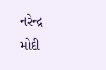નરેન્દ્ર મોદી